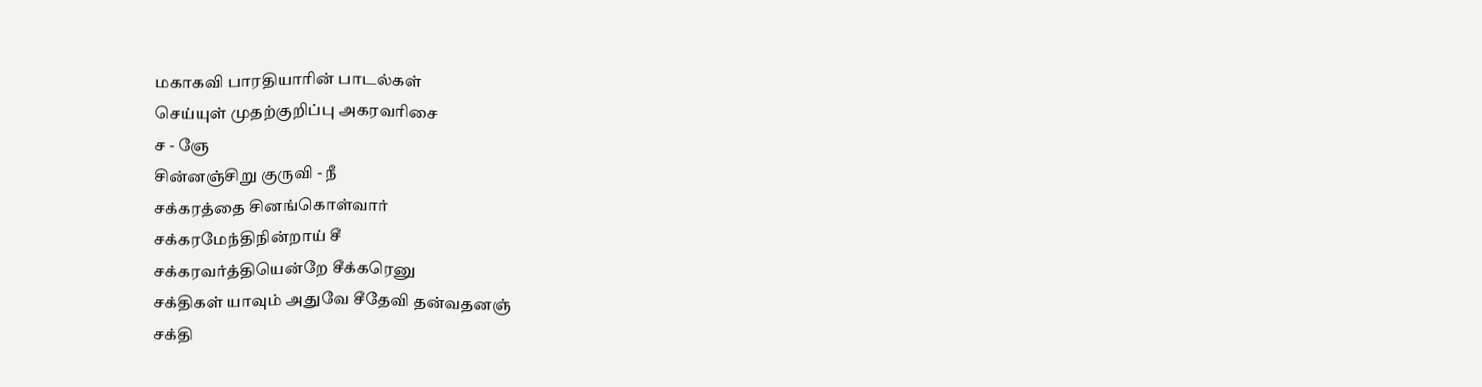மகாகவி பாரதியாரின் பாடல்கள்
செய்யுள் முதற்குறிப்பு அகரவரிசை
ச - ஞே
சின்னஞ்சிறு குருவி - நீ
சக்கரத்தை சினங்கொள்வார்
சக்கரமேந்திநின்றாய் சீ
சக்கரவர்த்தியென்றே சீக்கரெனு
சக்திகள் யாவும் அதுவே சீதேவி தன்வதனஞ்
சக்தி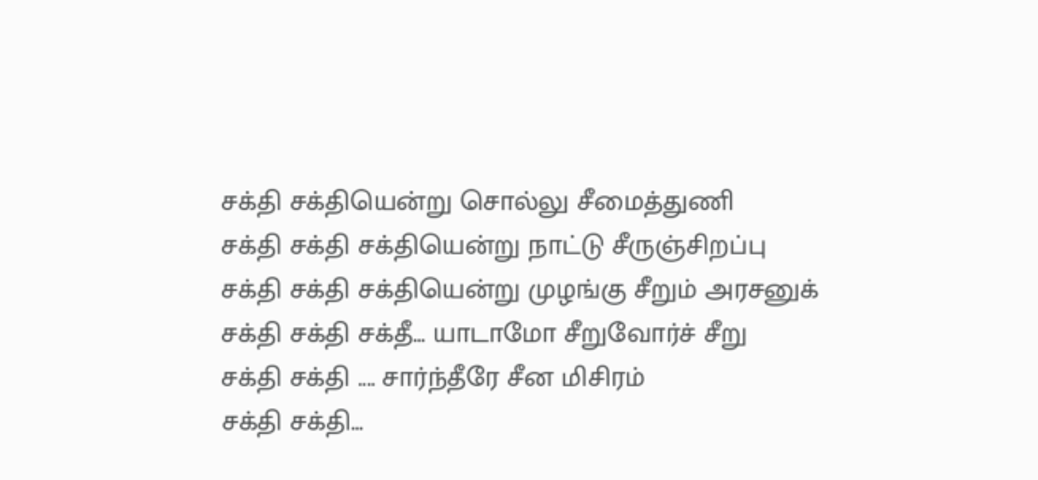சக்தி சக்தியென்று சொல்லு சீமைத்துணி
சக்தி சக்தி சக்தியென்று நாட்டு சீருஞ்சிறப்பு
சக்தி சக்தி சக்தியென்று முழங்கு சீறும் அரசனுக்
சக்தி சக்தி சக்தீ... யாடாமோ சீறுவோர்ச் சீறு
சக்தி சக்தி .... சார்ந்தீரே சீன மிசிரம்
சக்தி சக்தி...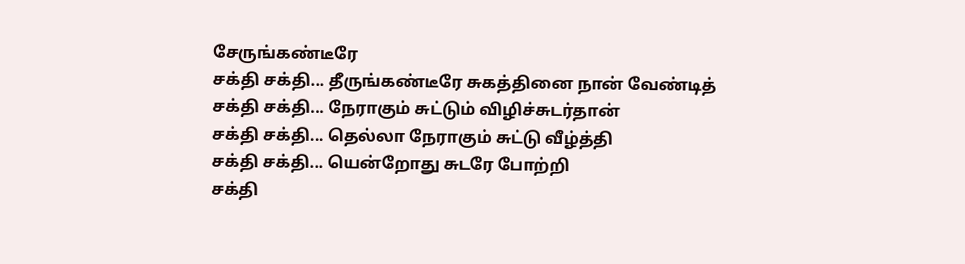சேருங்கண்டீரே
சக்தி சக்தி... தீருங்கண்டீரே சுகத்தினை நான் வேண்டித்
சக்தி சக்தி... நேராகும் சுட்டும் விழிச்சுடர்தான்
சக்தி சக்தி... தெல்லா நேராகும் சுட்டு வீழ்த்தி
சக்தி சக்தி... யென்றோது சுடரே போற்றி
சக்தி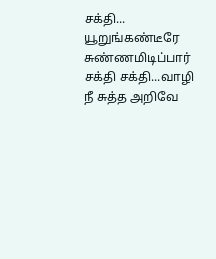சக்தி... யூறுங்கண்டீரே சுண்ணமிடிப்பார்
சக்தி சக்தி...வாழி நீ சுத்த அறிவே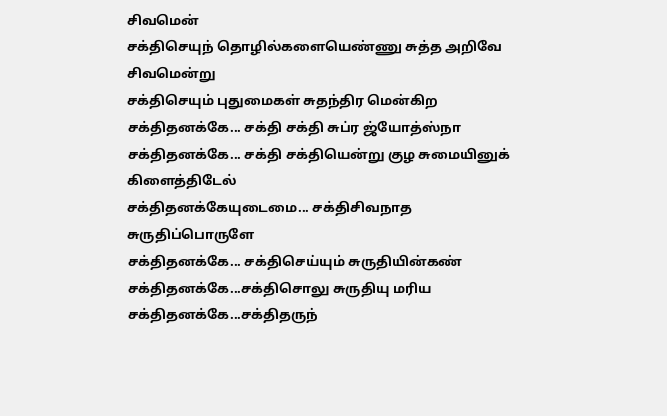சிவமென்
சக்திசெயுந் தொழில்களையெண்ணு சுத்த அறிவே சிவமென்று
சக்திசெயும் புதுமைகள் சுதந்திர மென்கிற
சக்திதனக்கே... சக்தி சக்தி சுப்ர ஜ்யோத்ஸ்நா
சக்திதனக்கே... சக்தி சக்தியென்று குழ சுமையினுக் கிளைத்திடேல்
சக்திதனக்கேயுடைமை... சக்திசிவநாத சுருதிப்பொருளே
சக்திதனக்கே... சக்திசெய்யும் சுருதியின்கண்
சக்திதனக்கே...சக்திசொலு சுருதியு மரிய
சக்திதனக்கே...சக்திதருந்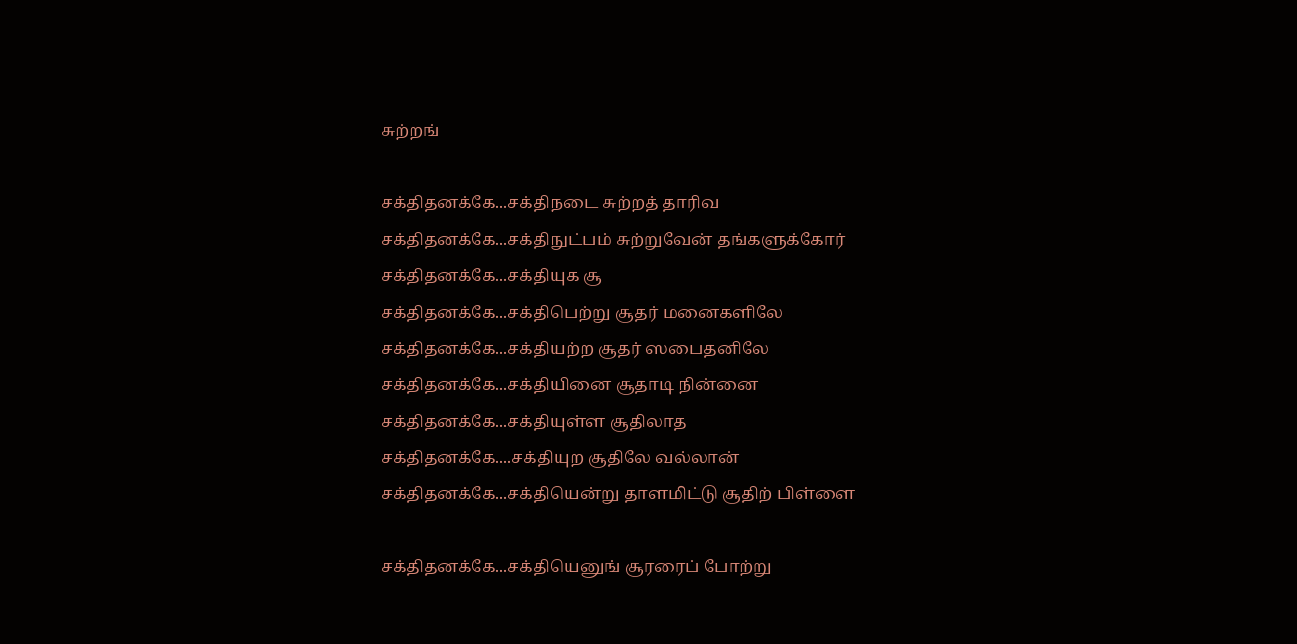சுற்றங்

சக்திதனக்கே...சக்திநடை சுற்றத் தாரிவ
சக்திதனக்கே...சக்திநுட்பம் சுற்றுவேன் தங்களுக்கோர்
சக்திதனக்கே...சக்தியுக சூ
சக்திதனக்கே...சக்திபெற்று சூதர் மனைகளிலே
சக்திதனக்கே...சக்தியற்ற சூதர் ஸபைதனிலே
சக்திதனக்கே...சக்தியினை சூதாடி நின்னை
சக்திதனக்கே...சக்தியுள்ள சூதிலாத
சக்திதனக்கே....சக்தியுற சூதிலே வல்லான்
சக்திதனக்கே...சக்தியென்று தாளமிட்டு சூதிற் பிள்ளை

சக்திதனக்கே...சக்தியெனுங் சூரரைப் போற்று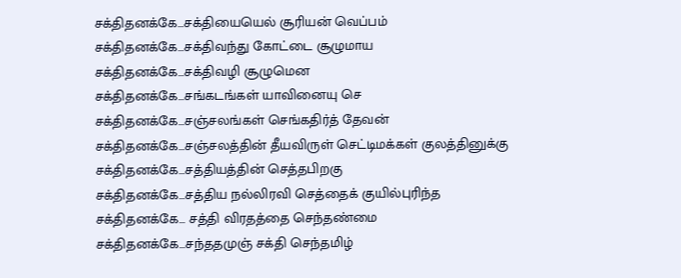சக்திதனக்கே...சக்தியையெல் சூரியன் வெப்பம்
சக்திதனக்கே...சக்திவந்து கோட்டை சூழுமாய
சக்திதனக்கே...சக்திவழி சூழுமென
சக்திதனக்கே...சங்கடங்கள் யாவினையு செ
சக்திதனக்கே...சஞ்சலங்கள் செங்கதிர்த் தேவன்
சக்திதனக்கே...சஞ்சலத்தின் தீயவிருள் செட்டிமக்கள் குலத்தினுக்கு
சக்திதனக்கே...சத்தியத்தின் செத்தபிறகு
சக்திதனக்கே...சத்திய நல்லிரவி செத்தைக் குயில்புரிந்த
சக்திதனக்கே... சத்தி விரதத்தை செந்தண்மை
சக்திதனக்கே...சந்ததமுஞ் சக்தி செந்தமிழ்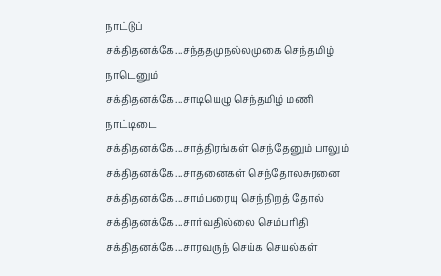நாட்டுப்
சக்திதனக்கே...சந்ததமுநல்லமுகை செந்தமிழ் நாடெனும்
சக்திதனக்கே...சாடியெழு செந்தமிழ் மணி நாட்டிடை
சக்திதனக்கே...சாத்திரங்கள் செந்தேனும் பாலும்
சக்திதனக்கே...சாதனைகள் செந்தோலசுரனை
சக்திதனக்கே...சாம்பரையு செந்நிறத் தோல்
சக்திதனக்கே...சார்வதில்லை செம்பரிதி
சக்திதனக்கே...சாரவருந் செய்க செயல்கள்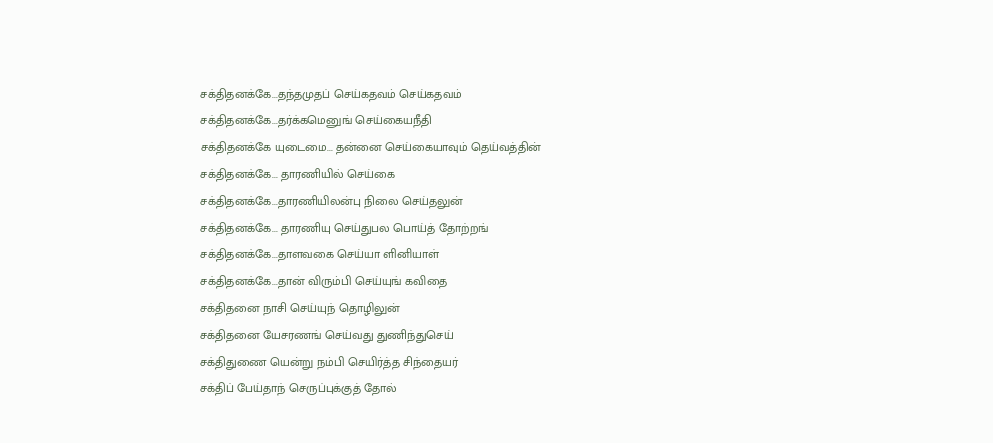சக்திதனக்கே...தந்தமுதப் செய்கதவம் செய்கதவம்
சக்திதனக்கே...தர்க்கமெனுங் செய்கையநீதி
சக்திதனக்கே யுடைமை... தன்னை செய்கையாவும் தெய்வத்தின்
சக்திதனக்கே... தாரணியில் செய்கை
சக்திதனக்கே...தாரணியிலன்பு நிலை செய்தலுன்
சக்திதனக்கே... தாரணியு செய்துபல பொய்த் தோற்றங்
சக்திதனக்கே...தாளவகை செய்யா ளினியாள்
சக்திதனக்கே...தான் விரும்பி செய்யுங் கவிதை
சக்திதனை நாசி செய்யுந் தொழிலுன்
சக்திதனை யேசரணங் செய்வது துணிந்துசெய்
சக்திதுணை யென்று நம்பி செயிர்த்த சிந்தையர்
சக்திப் பேய்தாந் செருப்புக்குத் தோல்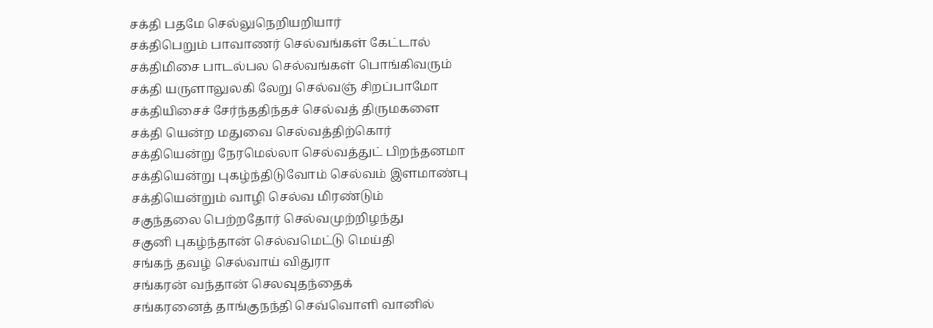சக்தி பதமே செல்லுநெறியறியார்
சக்திபெறும் பாவாணர் செல்வங்கள் கேட்டால்
சக்திமிசை பாடல்பல செல்வங்கள் பொங்கிவரும்
சக்தி யருளாலுலகி லேறு செல்வஞ் சிறப்பாமோ
சக்தியிசைச் சேர்ந்ததிந்தச் செல்வத் திருமகளை
சக்தி யென்ற மதுவை செல்வத்திற்கொர்
சக்தியென்று நேரமெல்லா செல்வத்துட் பிறந்தனமா
சக்தியென்று புகழ்ந்திடுவோம் செல்வம் இளமாண்பு
சக்தியென்றும் வாழி செல்வ மிரண்டும்
சகுந்தலை பெற்றதோர் செல்வமுற்றிழந்து
சகுனி புகழ்ந்தான் செல்வமெட்டு மெய்தி
சங்கந் தவழ் செல்வாய் விதுரா
சங்கரன் வந்தான் செலவுதந்தைக்
சங்கரனைத் தாங்குநந்தி செவ்வொளி வானில்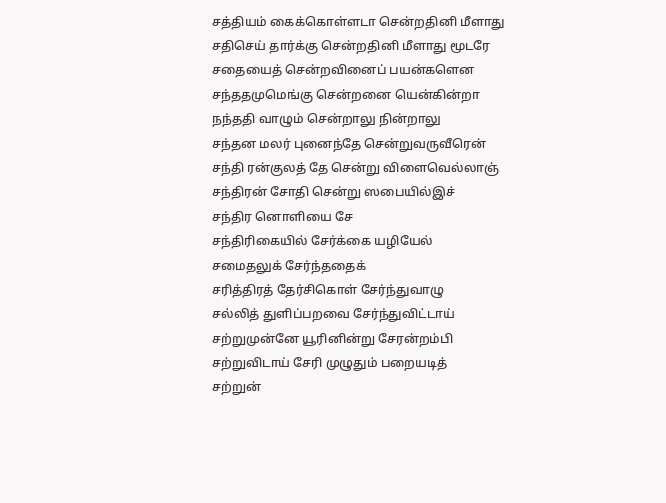சத்தியம் கைக்கொள்ளடா சென்றதினி மீளாது
சதிசெய் தார்க்கு சென்றதினி மீளாது மூடரே
சதையைத் சென்றவினைப் பயன்களென
சந்ததமுமெங்கு சென்றனை யென்கின்றா
நந்ததி வாழும் சென்றாலு நின்றாலு
சந்தன மலர் புனைந்தே சென்றுவருவீரென்
சந்தி ரன்குலத் தே சென்று விளைவெல்லாஞ்
சந்திரன் சோதி சென்று ஸபையில்இச்
சந்திர னொளியை சே
சந்திரிகையில் சேர்க்கை யழியேல்
சமைதலுக் சேர்ந்ததைக்
சரித்திரத் தேர்சிகொள் சேர்ந்துவாழு
சல்லித் துளிப்பறவை சேர்ந்துவிட்டாய்
சற்றுமுன்னே யூரினின்று சேரன்றம்பி
சற்றுவிடாய் சேரி முழுதும் பறையடித்
சற்றுன்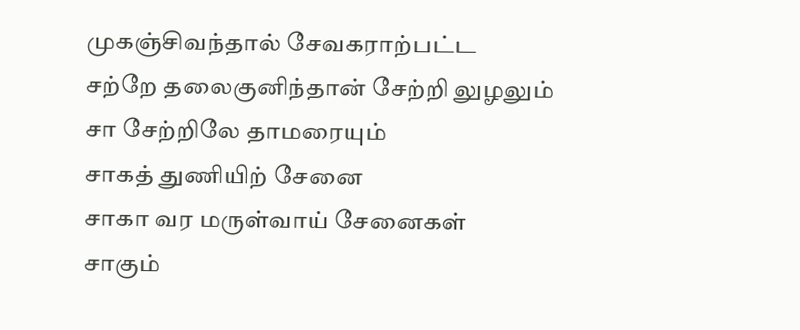முகஞ்சிவந்தால் சேவகராற்பட்ட
சற்றே தலைகுனிந்தான் சேற்றி லுழலும்
சா சேற்றிலே தாமரையும்
சாகத் துணியிற் சேனை
சாகா வர மருள்வாய் சேனைகள்
சாகும்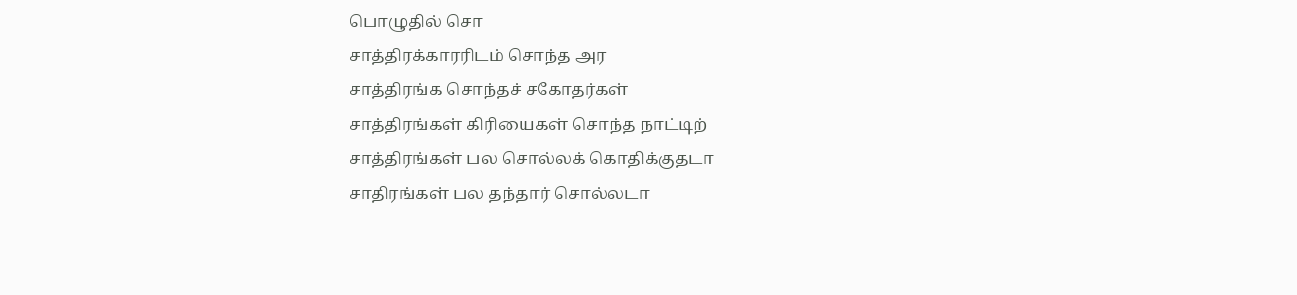பொழுதில் சொ
சாத்திரக்காரரிடம் சொந்த அர
சாத்திரங்க சொந்தச் சகோதர்கள்
சாத்திரங்கள் கிரியைகள் சொந்த நாட்டிற்
சாத்திரங்கள் பல சொல்லக் கொதிக்குதடா
சாதிரங்கள் பல தந்தார் சொல்லடா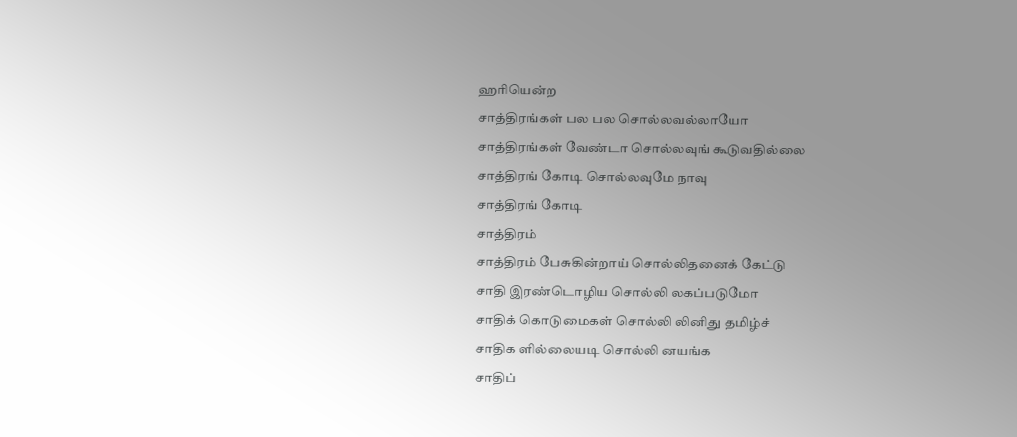ஹரியென்ற
சாத்திரங்கள் பல பல சொல்லவல்லாயோ
சாத்திரங்கள் வேண்டா சொல்லவுங் கூடுவதில்லை
சாத்திரங் கோடி சொல்லவுமே நாவு
சாத்திரங் கோடி
சாத்திரம்
சாத்திரம் பேசுகின்றாய் சொல்லிதனைக் கேட்டு
சாதி இரண்டொழிய சொல்லி லகப்படுமோ
சாதிக் கொடுமைகள் சொல்லி லினிது தமிழ்ச்
சாதிக ளில்லையடி சொல்லி னயங்க
சாதிப்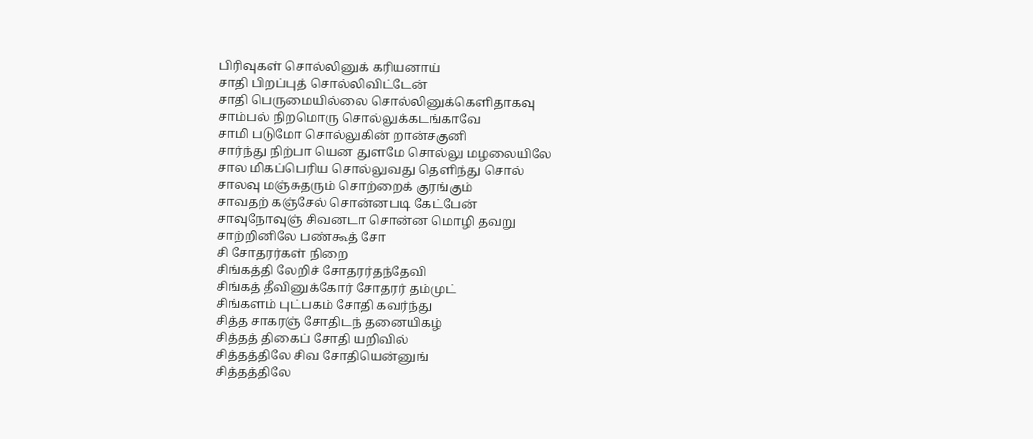பிரிவுகள் சொல்லினுக் கரியனாய்
சாதி பிறப்புத் சொல்லிவிட்டேன்
சாதி பெருமையில்லை சொல்லினுக்கெளிதாகவு
சாம்பல் நிறமொரு சொல்லுக்கடங்காவே
சாமி படுமோ சொல்லுகின் றான்சகுனி
சார்ந்து நிற்பா யென துளமே சொல்லு மழலையிலே
சால மிகப்பெரிய சொல்லுவது தெளிந்து சொல்
சாலவு மஞ்சுதரும் சொற்றைக் குரங்கும்
சாவதற் கஞ்சேல் சொன்னபடி கேட்பேன்
சாவுநோவுஞ் சிவனடா சொன்ன மொழி தவறு
சாற்றினிலே பண்கூத் சோ
சி சோதரர்கள் நிறை
சிங்கத்தி லேறிச் சோதரர்தந்தேவி
சிங்கத் தீவினுக்கோர் சோதரர் தம்முட்
சிங்களம் புட்பகம் சோதி கவர்ந்து
சித்த சாகரஞ் சோதிடந் தனையிகழ்
சித்தத் திகைப் சோதி யறிவில்
சித்தத்திலே சிவ சோதியென்னுங்
சித்தத்திலே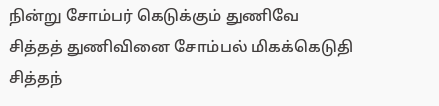நின்று சோம்பர் கெடுக்கும் துணிவே
சித்தத் துணிவினை சோம்பல் மிகக்கெடுதி
சித்தந்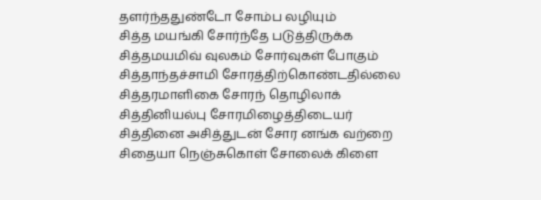தளர்ந்ததுண்டோ சோம்ப லழியும்
சித்த மயங்கி சோர்ந்தே படுத்திருக்க
சித்தமயமிவ் வுலகம் சோர்வுகள் போகும்
சித்தாந்தச்சாமி சோரத்திற்கொண்டதில்லை
சித்தரமாளிகை சோரந் தொழிலாக்
சித்தினியல்பு சோரமிழைத்திடையர்
சித்தினை அசித்துடன் சோர னங்க வற்றை
சிதையா நெஞ்சுகொள் சோலைக் கிளை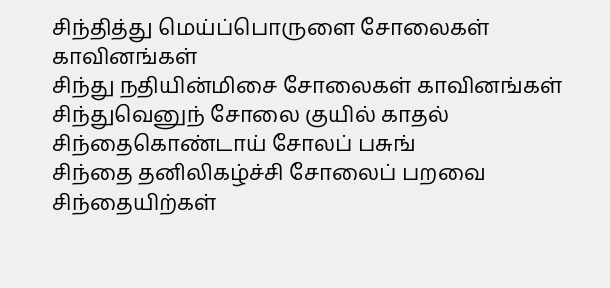சிந்தித்து மெய்ப்பொருளை சோலைகள் காவினங்கள்
சிந்து நதியின்மிசை சோலைகள் காவினங்கள்
சிந்துவெனுந் சோலை குயில் காதல்
சிந்தைகொண்டாய் சோலப் பசுங்
சிந்தை தனிலிகழ்ச்சி சோலைப் பறவை
சிந்தையிற்கள்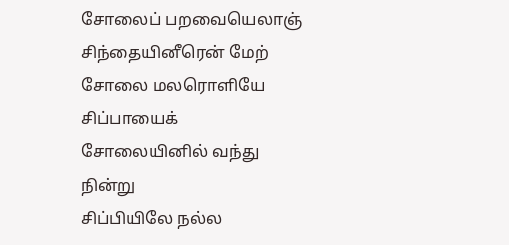சோலைப் பறவையெலாஞ்
சிந்தையினீரென் மேற் சோலை மலரொளியே
சிப்பாயைக் சோலையினில் வந்து நின்று
சிப்பியிலே நல்ல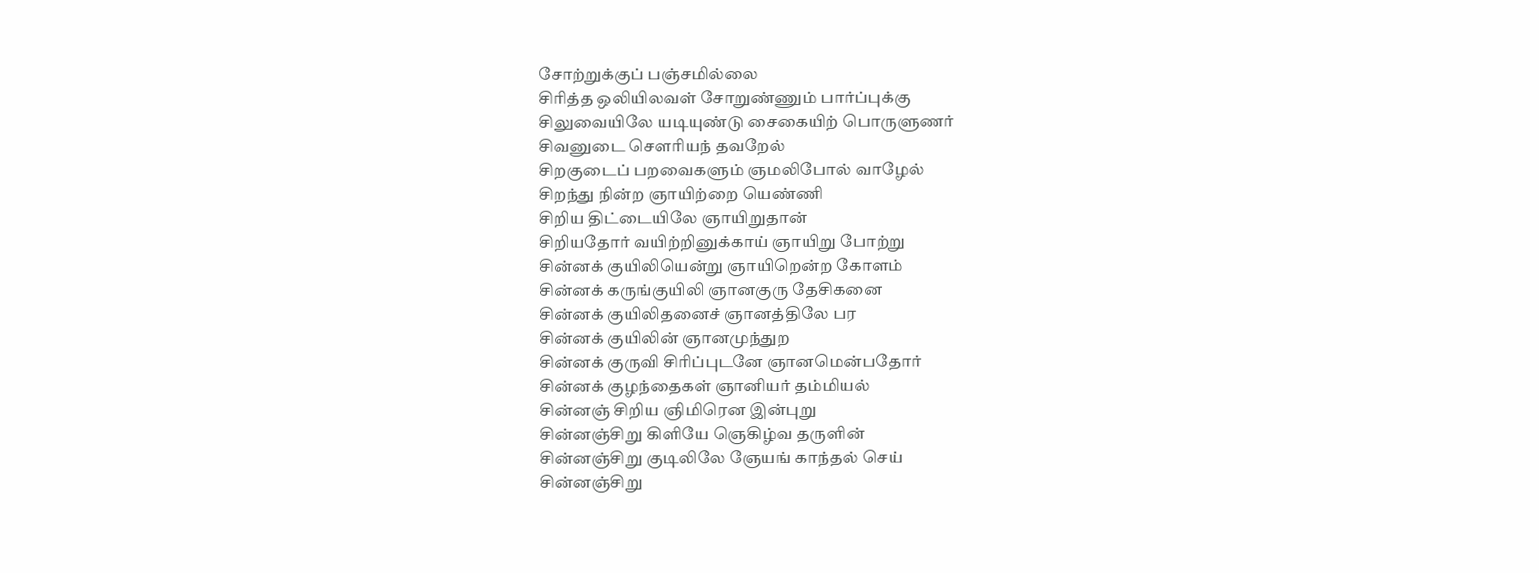சோற்றுக்குப் பஞ்சமில்லை
சிரித்த ஒலியிலவள் சோறுண்ணும் பார்ப்புக்கு
சிலுவையிலே யடியுண்டு சைகையிற் பொருளுணர்
சிவனுடை சௌரியந் தவறேல்
சிறகுடைப் பறவைகளும் ஞமலிபோல் வாழேல்
சிறந்து நின்ற ஞாயிற்றை யெண்ணி
சிறிய திட்டையிலே ஞாயிறுதான்
சிறியதோர் வயிற்றினுக்காய் ஞாயிறு போற்று
சின்னக் குயிலியென்று ஞாயிறென்ற கோளம்
சின்னக் கருங்குயிலி ஞானகுரு தேசிகனை
சின்னக் குயிலிதனைச் ஞானத்திலே பர
சின்னக் குயிலின் ஞானமுந்துற
சின்னக் குருவி சிரிப்புடனே ஞானமென்பதோர்
சின்னக் குழந்தைகள் ஞானியர் தம்மியல்
சின்னஞ் சிறிய ஞிமிரென இன்புறு
சின்னஞ்சிறு கிளியே ஞெகிழ்வ தருளின்
சின்னஞ்சிறு குடிலிலே ஞேயங் காந்தல் செய்
சின்னஞ்சிறு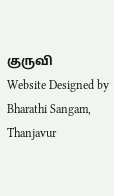குருவி
Website Designed by Bharathi Sangam, Thanjavur